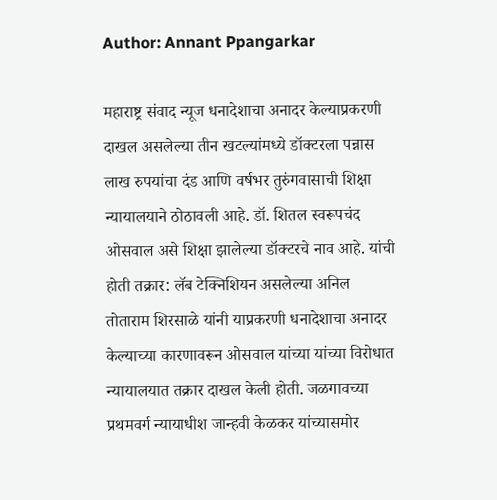Author: Annant Ppangarkar

महाराष्ट्र संवाद न्यूज धनादेशाचा अनादर केल्याप्रकरणी दाखल असलेल्या तीन खटल्यांमध्ये डॉक्टरला पन्नास लाख रुपयांचा दंड आणि वर्षभर तुरुंगवासाची शिक्षा न्यायालयाने ठोठावली आहे. डॉ. शितल स्वरूपचंद ओसवाल असे शिक्षा झालेल्या डॉक्टरचे नाव आहे. यांची होती तक्रार: लॅब टेक्निशियन असलेल्या अनिल तोताराम शिरसाळे यांनी याप्रकरणी धनादेशाचा अनादर केल्याच्या कारणावरून ओसवाल यांच्या यांच्या विरोधात न्यायालयात तक्रार दाखल केली होती. जळगावच्या प्रथमवर्ग न्यायाधीश जान्हवी केळकर यांच्यासमोर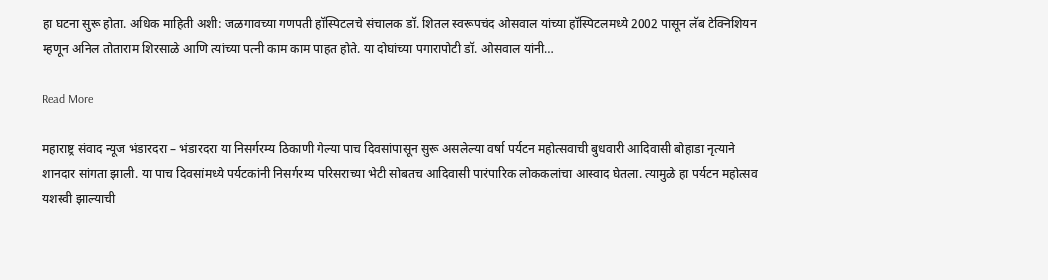हा घटना सुरू होता. अधिक माहिती अशी: जळगावच्या गणपती हॉस्पिटलचे संचालक डॉ. शितल स्वरूपचंद ओसवाल यांच्या हॉस्पिटलमध्ये 2002 पासून लॅब टेक्निशियन म्हणून अनिल तोताराम शिरसाळे आणि त्यांच्या पत्नी काम काम पाहत होते. या दोघांच्या पगारापोटी डॉ. ओसवाल यांनी…

Read More

महाराष्ट्र संवाद न्यूज भंडारदरा – भंडारदरा या निसर्गरम्य ठिकाणी गेल्या पाच दिवसांपासून सुरू असलेल्या वर्षा पर्यटन महोत्सवाची बुधवारी आदिवासी बोहाडा नृत्याने शानदार सांगता झाली. या पाच दिवसांमध्ये पर्यटकांनी निसर्गरम्य परिसराच्या भेटी सोबतच आदिवासी पारंपारिक लोककलांचा आस्वाद घेतला. त्यामुळे हा पर्यटन महोत्सव यशस्वी झाल्याची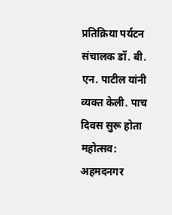प्रतिक्रिया पर्यटन संचालक डॉ. बी. एन. पाटील यांनी व्यक्त केली. पाच दिवस सुरू होता महोत्सव: अहमदनगर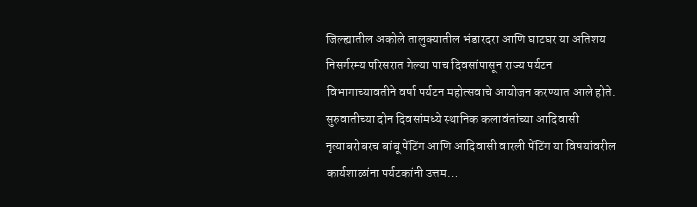जिल्ह्यातील अकोले तालुक्यातील भंडारदरा आणि घाटघर या अतिशय निसर्गरम्य परिसरात गेल्या पाच दिवसांपासून राज्य पर्यटन विभागाच्यावतीने वर्षा पर्यटन महोत्सवाचे आयोजन करण्यात आले होते. सुरुवातीच्या दोन दिवसांमध्ये स्थानिक कलावंतांच्या आदिवासी नृत्याबरोबरच बांबू पेंटिंग आणि आदिवासी वारली पेंटिंग या विषयांवरील कार्यशाळांना पर्यटकांनी उत्तम…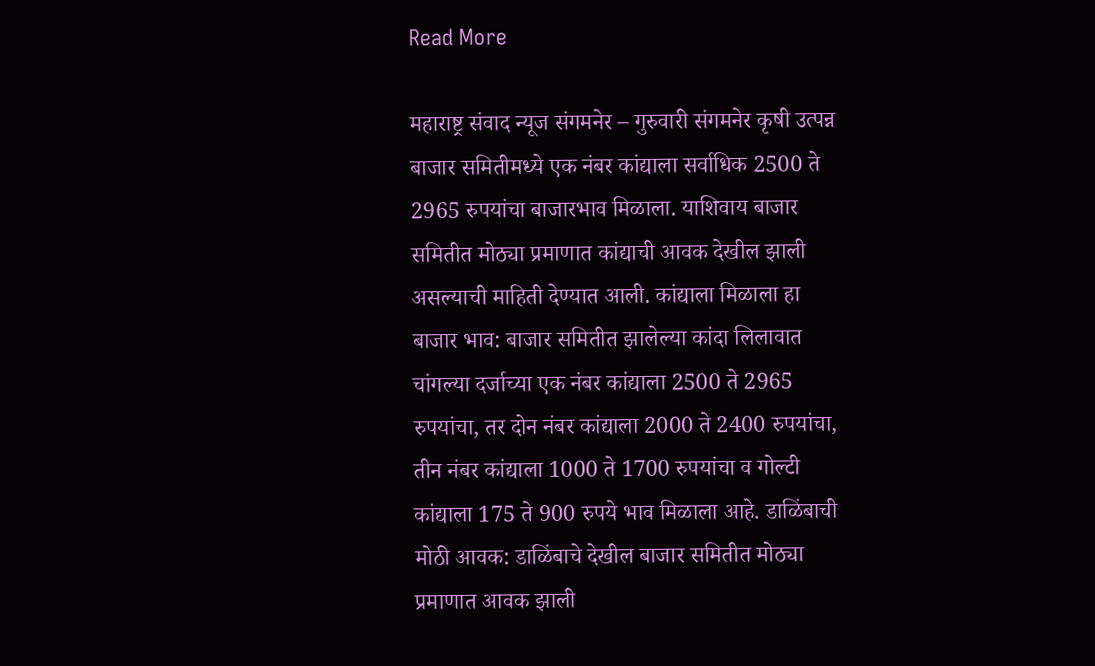Read More

महाराष्ट्र संवाद न्यूज संगमनेर – गुरुवारी संगमनेर कृषी उत्पन्न बाजार समितीमध्ये एक नंबर कांद्याला सर्वाधिक 2500 ते 2965 रुपयांचा बाजारभाव मिळाला. याशिवाय बाजार समितीत मोठ्या प्रमाणात कांद्याची आवक देखील झाली असल्याची माहिती देण्यात आली. कांद्याला मिळाला हा बाजार भाव: बाजार समितीत झालेल्या कांदा लिलावात चांगल्या दर्जाच्या एक नंबर कांद्याला 2500 ते 2965 रुपयांचा, तर दोन नंबर कांद्याला 2000 ते 2400 रुपयांचा, तीन नंबर कांद्याला 1000 ते 1700 रुपयांचा व गोल्टी कांद्याला 175 ते 900 रुपये भाव मिळाला आहे. डाळिंबाची मोठी आवक: डाळिंबाचे देखील बाजार समितीत मोठ्या प्रमाणात आवक झाली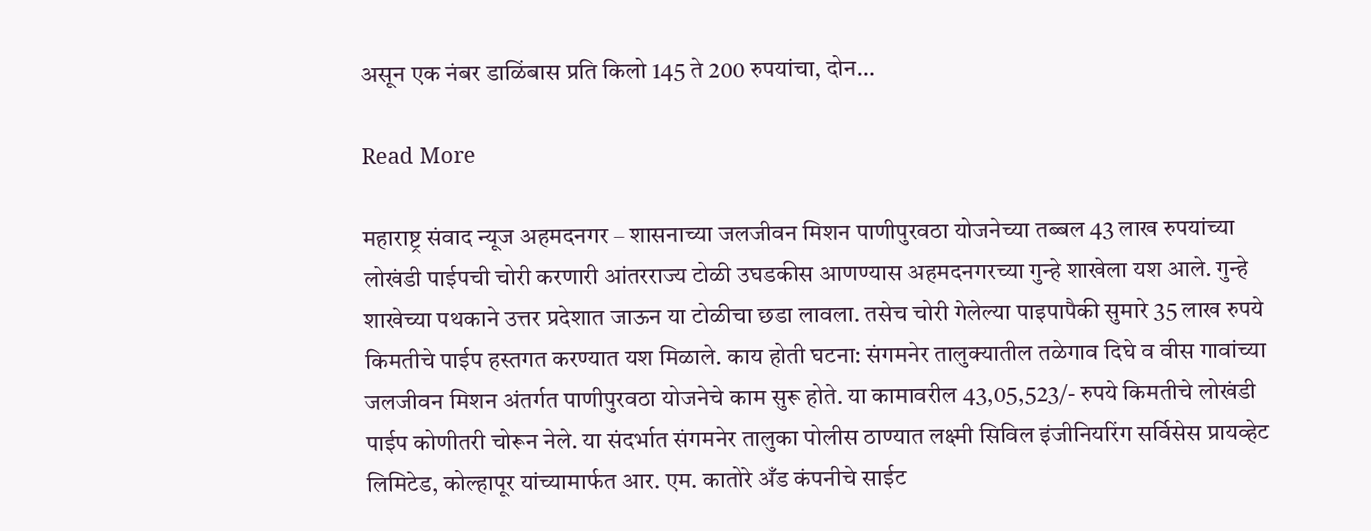असून एक नंबर डाळिंबास प्रति किलो 145 ते 200 रुपयांचा, दोन…

Read More

महाराष्ट्र संवाद न्यूज अहमदनगर – शासनाच्या जलजीवन मिशन पाणीपुरवठा योजनेच्या तब्बल 43 लाख रुपयांच्या लोखंडी पाईपची चोरी करणारी आंतरराज्य टोळी उघडकीस आणण्यास अहमदनगरच्या गुन्हे शाखेला यश आले. गुन्हे शाखेच्या पथकाने उत्तर प्रदेशात जाऊन या टोळीचा छडा लावला. तसेच चोरी गेलेल्या पाइपापैकी सुमारे 35 लाख रुपये किमतीचे पाईप हस्तगत करण्यात यश मिळाले. काय होती घटना: संगमनेर तालुक्यातील तळेगाव दिघे व वीस गावांच्या जलजीवन मिशन अंतर्गत पाणीपुरवठा योजनेचे काम सुरू होते. या कामावरील 43,05,523/- रुपये किमतीचे लोखंडी पाईप कोणीतरी चोरून नेले. या संदर्भात संगमनेर तालुका पोलीस ठाण्यात लक्ष्मी सिविल इंजीनियरिंग सर्विसेस प्रायव्हेट लिमिटेड, कोल्हापूर यांच्यामार्फत आर. एम. कातोरे अँड कंपनीचे साईट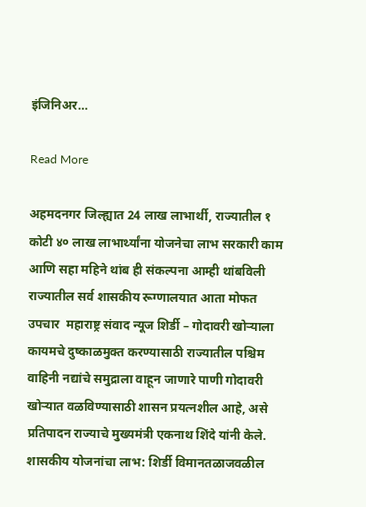इंजिनिअर…

Read More

अहमदनगर जिल्ह्यात 24 लाख लाभार्थी, राज्यातील १ कोटी ४० लाख लाभार्थ्यांना योजनेचा लाभ सरकारी काम आणि सहा महिने थांब ही संकल्पना आम्ही थांबविली राज्यातील सर्व शासकीय रूग्णालयात आता मोफत उपचार  महाराष्ट्र संवाद न्यूज शिर्डी – गोदावरी खोऱ्याला कायमचे दुष्काळमुक्त करण्यासाठी राज्यातील पश्चिम वाहिनी नद्यांचे समुद्राला वाहून जाणारे पाणी गोदावरी खोऱ्यात वळविण्यासाठी शासन प्रयत्नशील आहे, असे प्रतिपादन राज्याचे मुख्यमंत्री एकनाथ शिंदे यांनी केले. शासकीय योजनांचा लाभ: शिर्डी विमानतळाजवळील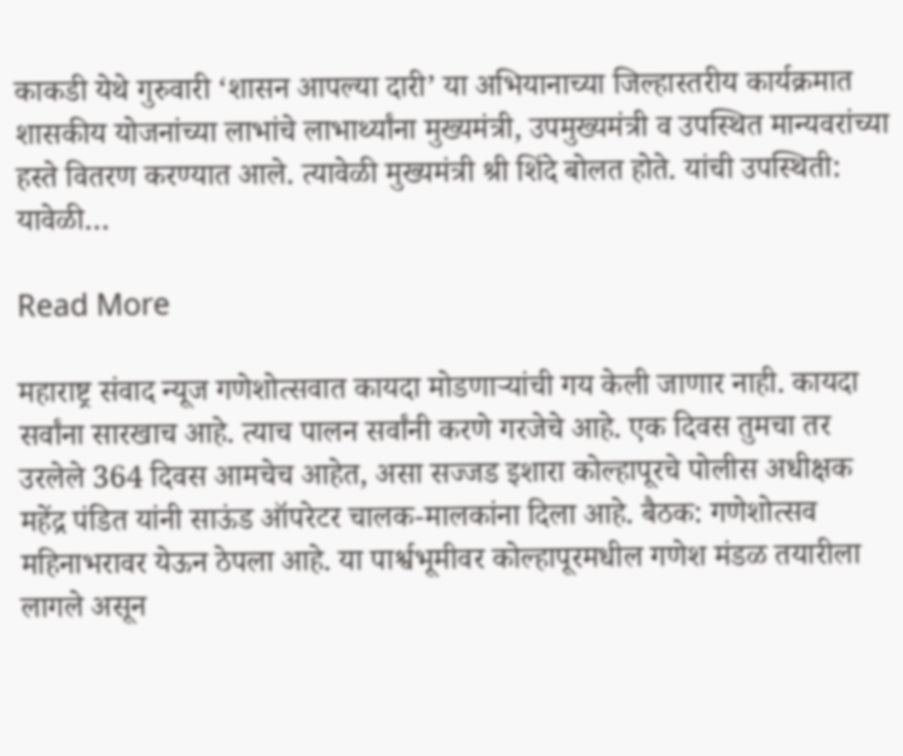काकडी येथे गुरुवारी ‘शासन आपल्या दारी’ या अभियानाच्या जिल्हास्तरीय कार्यक्रमात शासकीय योजनांच्या लाभांचे लाभार्थ्यांना मुख्यमंत्री, उपमुख्यमंत्री व उपस्थित मान्यवरांच्या हस्ते वितरण करण्यात आले. त्यावेळी मुख्यमंत्री श्री शिंदे बोलत होते‌. यांची उपस्थिती: यावेळी…

Read More

महाराष्ट्र संवाद न्यूज गणेशोत्सवात कायदा मोडणाऱ्यांची गय केली जाणार नाही. कायदा सर्वांना सारखाच आहे. त्याच पालन सर्वांनी करणे गरजेचे आहे. एक दिवस तुमचा तर उरलेले 364 दिवस आमचेच आहेत, असा सज्जड इशारा कोल्हापूरचे पोलीस अधीक्षक महेंद्र पंडित यांनी साऊंड ऑपरेटर चालक-मालकांना दिला आहे. बैठक: गणेशोत्सव महिनाभरावर येऊन ठेपला आहे. या पार्श्वभूमीवर कोल्हापूरमधील गणेश मंडळ तयारीला लागले असून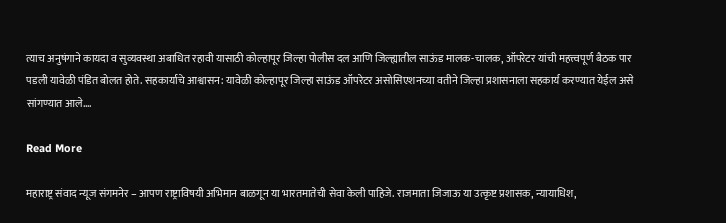त्याच अनुषंगाने कायदा व सुव्यवस्था अबाधित रहावी यासाठी कोल्हापूर जिल्हा पोलीस दल आणि जिल्ह्यातील साऊंड मालक-चालक, ऑपरेटर यांची महत्त्वपूर्ण बैठक पार पडली यावेळी पंडित बोलत होते. सहकार्याचे आश्वासन: यावेळी कोल्हापूर जिल्हा साऊंड ऑपरेटर असोसिएशनच्या वतीने जिल्हा प्रशासनाला सहकार्य करण्यात येईल असे सांगण्यात आले.…

Read More

महाराष्ट्र संवाद न्यूज संगमनेर – आपण राष्ट्राविषयी अभिमान बाळगून या भारतमातेची सेवा केली पाहिजे. राजमाता जिजाऊ या उत्कृष्ट प्रशासक, न्यायाधिश,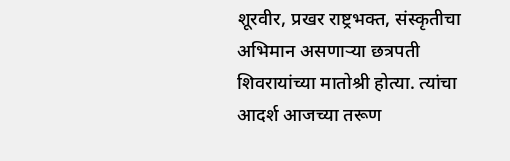शूरवीर, प्रखर राष्ट्रभक्त, संस्कृतीचा अभिमान असणाऱ्या छत्रपती शिवरायांच्या मातोश्री होत्या. त्यांचा आदर्श आजच्या तरूण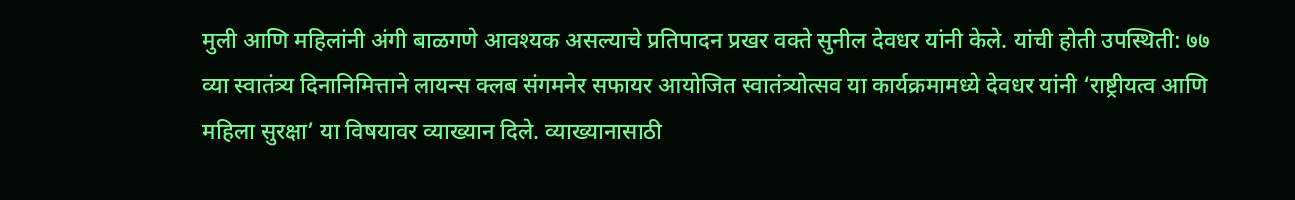मुली आणि महिलांनी अंगी बाळगणे आवश्यक असल्याचे प्रतिपादन प्रखर वक्ते सुनील देवधर यांनी केले. यांची होती उपस्थिती: ७७ व्या स्वातंत्र्य दिनानिमित्ताने लायन्स क्लब संगमनेर सफायर आयोजित स्वातंत्र्योत्सव या कार्यक्रमामध्ये देवधर यांनी ‘राष्ट्रीयत्व आणि महिला सुरक्षा’ या विषयावर व्याख्यान दिले. व्याख्यानासाठी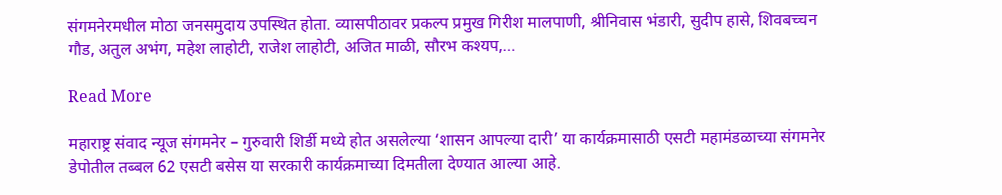संगमनेरमधील मोठा जनसमुदाय उपस्थित होता. व्यासपीठावर प्रकल्प प्रमुख गिरीश मालपाणी, श्रीनिवास भंडारी, सुदीप हासे, शिवबच्चन गौड, अतुल अभंग, महेश लाहोटी, राजेश लाहोटी, अजित माळी, सौरभ कश्यप,…

Read More

महाराष्ट्र संवाद न्यूज संगमनेर – गुरुवारी शिर्डी मध्ये होत असलेल्या ‘शासन आपल्या दारी’ या कार्यक्रमासाठी एसटी महामंडळाच्या संगमनेर डेपोतील तब्बल 62 एसटी बसेस या सरकारी कार्यक्रमाच्या दिमतीला देण्यात आल्या आहे.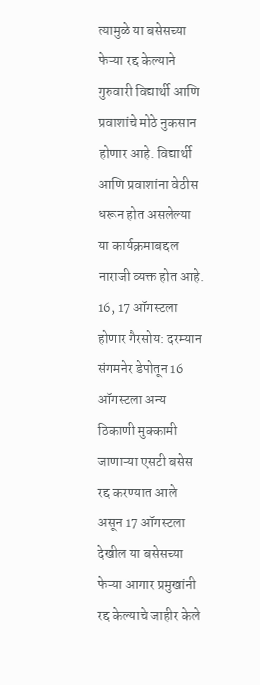त्यामुळे या बसेसच्या फेऱ्या रद्द केल्याने गुरुवारी विद्यार्थी आणि प्रवाशांचे मोठे नुकसान होणार आहे. विद्यार्थी आणि प्रवाशांना वेठीस धरून होत असलेल्या या कार्यक्रमाबद्दल नाराजी व्यक्त होत आहे. 16, 17 ऑगस्टला होणार गैरसोय: दरम्यान संगमनेर डेपोतून 16 ऑगस्टला अन्य ठिकाणी मुक्कामी जाणाऱ्या एसटी बसेस रद्द करण्यात आले असून 17 ऑगस्टला देखील या बसेसच्या फेऱ्या आगार प्रमुखांनी रद्द केल्याचे जाहीर केले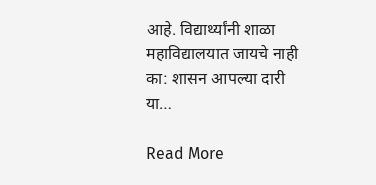आहे. विद्यार्थ्यांनी शाळा महाविद्यालयात जायचे नाही का: शासन आपल्या दारी या…

Read More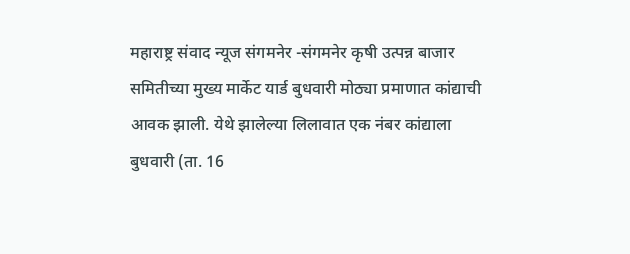महाराष्ट्र संवाद न्यूज संगमनेर -संगमनेर कृषी उत्पन्न बाजार समितीच्या मुख्य मार्केट यार्ड बुधवारी मोठ्या प्रमाणात कांद्याची आवक झाली. येथे झालेल्या लिलावात एक नंबर कांद्याला बुधवारी (ता. 16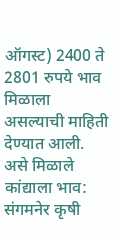ऑगस्ट) 2400 ते 2801 रुपये भाव मिळाला असल्याची माहिती देण्यात आली. असे मिळाले कांद्याला भाव: संगमनेर कृषी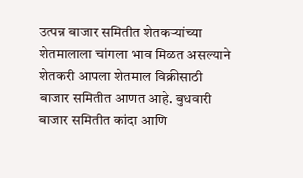उत्पन्न बाजार समितीत शेतकऱ्यांच्या शेतमालाला चांगला भाव मिळत असल्याने शेतकरी आपला शेतमाल विक्रीसाठी बाजार समितीत आणत आहे. बुधवारी बाजार समितीत कांदा आणि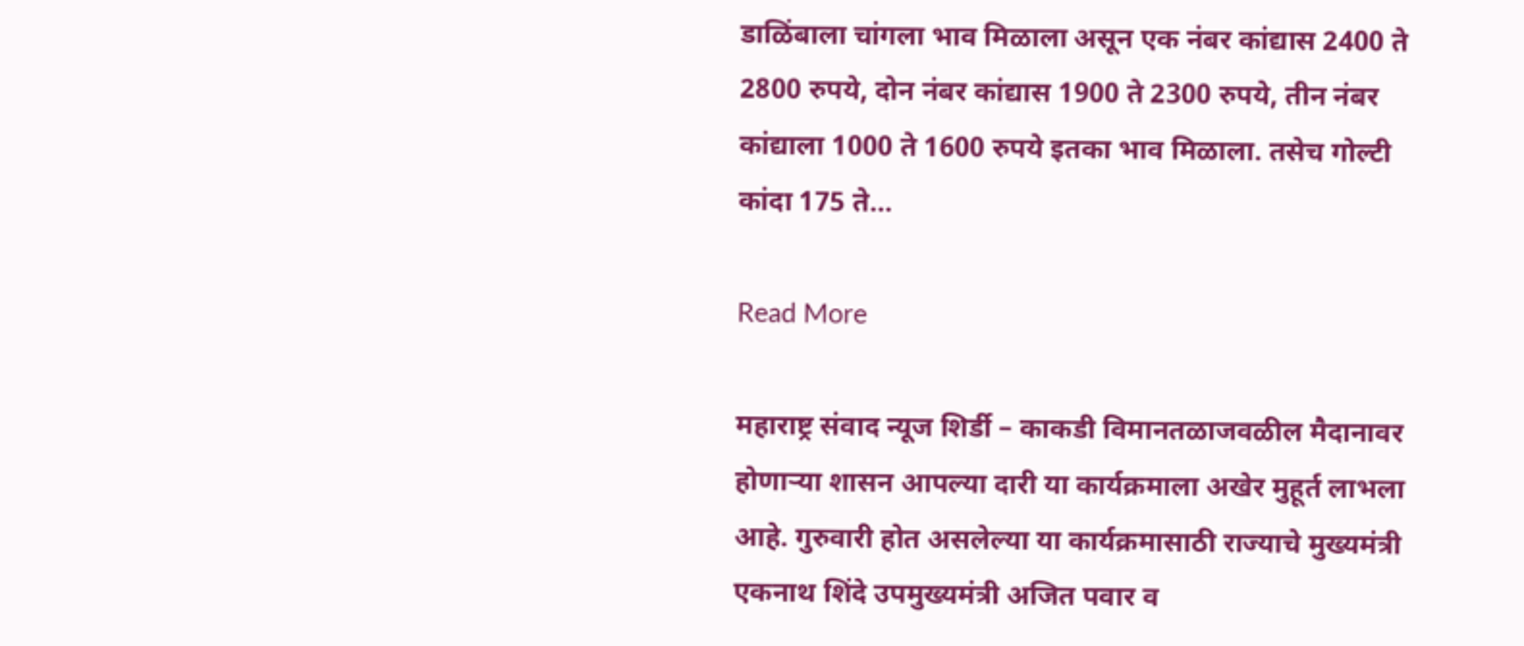डाळिंबाला चांगला भाव मिळाला असून एक नंबर कांद्यास 2400 ते 2800 रुपये, दोन नंबर कांद्यास 1900 ते 2300 रुपये, तीन नंबर कांद्याला 1000 ते 1600 रुपये इतका भाव मिळाला. तसेच गोल्टी कांदा 175 ते…

Read More

महाराष्ट्र संवाद न्यूज शिर्डी – काकडी विमानतळाजवळील मैदानावर होणाऱ्या शासन आपल्या दारी या कार्यक्रमाला अखेर मुहूर्त लाभला आहे. गुरुवारी होत असलेल्या या कार्यक्रमासाठी राज्याचे मुख्यमंत्री एकनाथ शिंदे उपमुख्यमंत्री अजित पवार व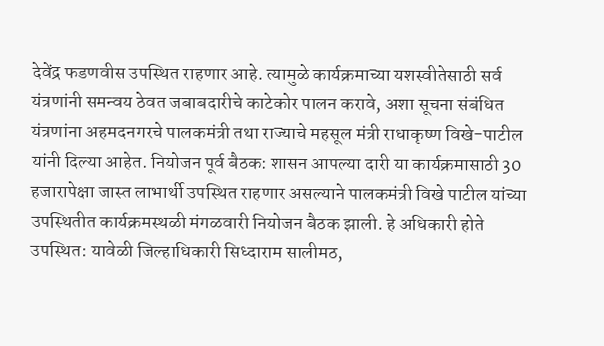देवेंद्र फडणवीस उपस्थित राहणार आहे. त्यामुळे कार्यक्रमाच्या यशस्वीतेसाठी सर्व यंत्रणांनी समन्वय ठेवत जबाबदारीचे काटेकोर पालन करावे, अशा सूचना संबंधित यंत्रणांना अहमदनगरचे पालकमंत्री तथा राज्याचे महसूल मंत्री राधाकृष्ण विखे-पाटील यांनी दिल्या आहेत. नियोजन पूर्व बैठक: शासन आपल्या दारी या कार्यक्रमासाठी 30 हजारापेक्षा जास्त लाभार्थी उपस्थित राहणार असल्याने पालकमंत्री विखे पाटील यांच्या उपस्थितीत कार्यक्रमस्थळी मंगळवारी नियोजन बैठक झाली. हे अधिकारी होते उपस्थित: यावेळी जिल्हाधिकारी सिध्दाराम सालीमठ,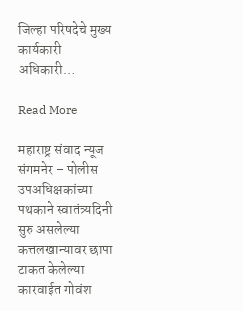जिल्हा परिषदेचे मुख्य कार्यकारी अधिकारी…

Read More

महाराष्ट्र संवाद न्यूज संगमनेर – पोलीस उपअधिक्षकांच्या पथकाने स्वातंत्र्यदिनी सुरु असलेल्या कत्तलखान्यावर छापा टाकत केलेल्या कारवाईत गोवंश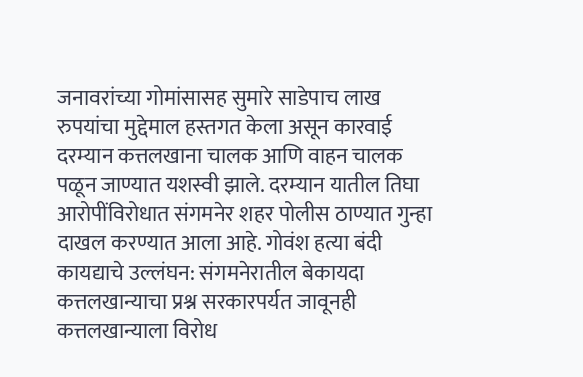जनावरांच्या गोमांसासह सुमारे साडेपाच लाख रुपयांचा मुद्देमाल हस्तगत केला असून कारवाई दरम्यान कत्तलखाना चालक आणि वाहन चालक पळून जाण्यात यशस्वी झाले. दरम्यान यातील तिघा आरोपींविरोधात संगमनेर शहर पोलीस ठाण्यात गुन्हा दाखल करण्यात आला आहे. गोवंश हत्या बंदी कायद्याचे उल्लंघन: संगमनेरातील बेकायदा कत्तलखान्याचा प्रश्न सरकारपर्यत जावूनही कत्तलखान्याला विरोध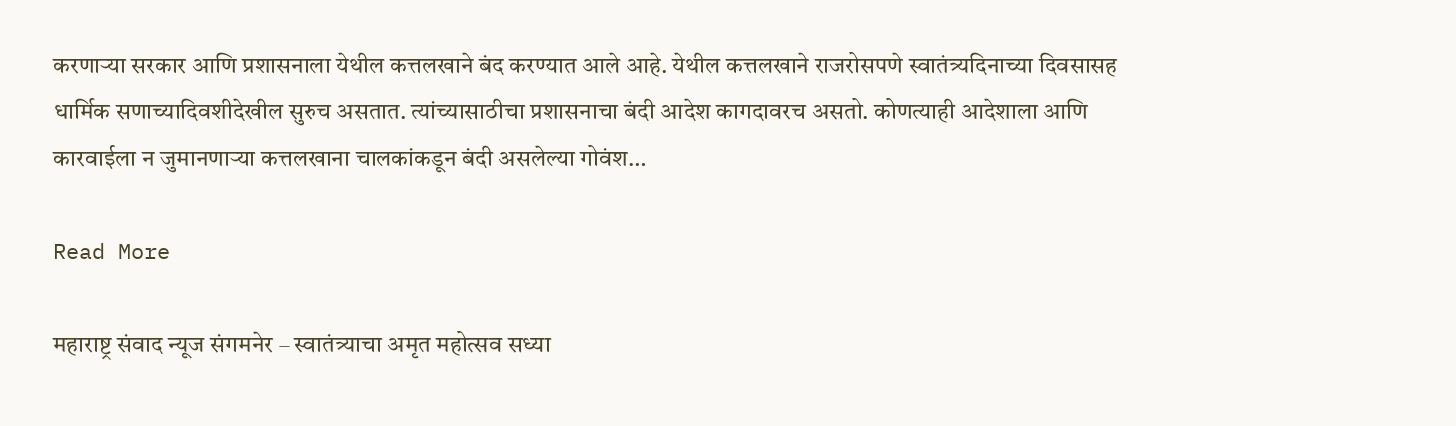करणाऱ्या सरकार आणि प्रशासनाला येथील कत्तलखाने बंद करण्यात आले आहे. येथील कत्तलखाने राजरोसपणे स्वातंत्र्यदिनाच्या दिवसासह धार्मिक सणाच्यादिवशीदेखील सुरुच असतात. त्यांच्यासाठीचा प्रशासनाचा बंदी आदेश कागदावरच असतो. कोणत्याही आदेशाला आणि कारवाईला न जुमानणाऱ्या कत्तलखाना चालकांकडून बंदी असलेल्या गोवंश…

Read More

महाराष्ट्र संवाद न्यूज संगमनेर – स्वातंत्र्याचा अमृत महोत्सव सध्या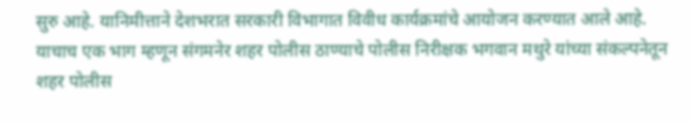सुरु आहे. यानिमीत्ताने देशभरात सरकारी विभागात विवीध कार्यक्रमांचे आयोजन करण्यात आले आहे. याचाच एक भाग म्हणून संगमनेर शहर पोलीस ठाण्याचे पोलीस निरीक्षक भगवान मथुरे यांच्या संकल्पनेतून शहर पोलीस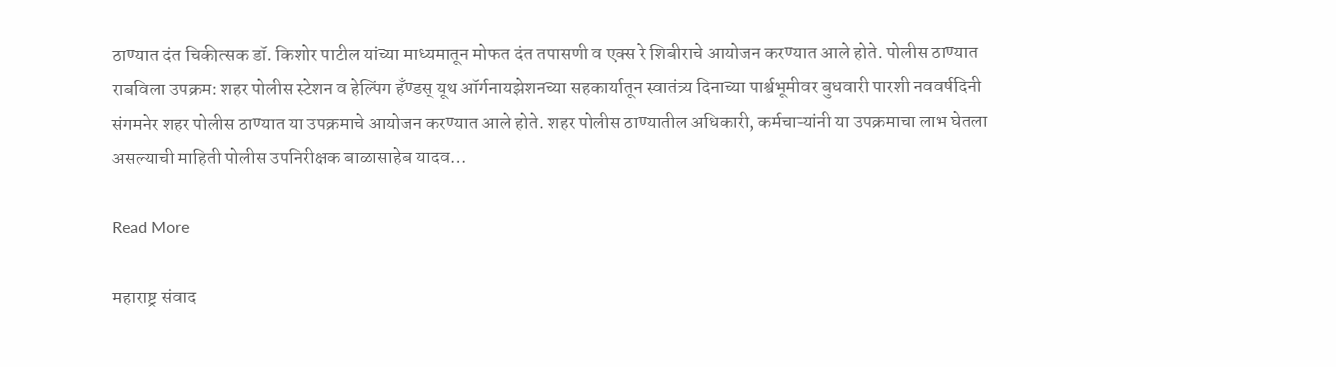ठाण्यात दंत चिकीत्सक डॉ. किशोर पाटील यांच्या माध्यमातून मोफत दंत तपासणी व एक्स रे शिबीराचे आयोजन करण्यात आले होते. पोलीस ठाण्यात राबविला उपक्रम: शहर पोलीस स्टेशन व हेल्पिंग हँण्डस् यूथ ऑर्गनायझेशनच्या सहकार्यातून स्वातंत्र्य दिनाच्या पार्श्वभूमीवर बुधवारी पारशी नववर्षदिनी संगमनेर शहर पोलीस ठाण्यात या उपक्रमाचे आयोजन करण्यात आले होते. शहर पोलीस ठाण्यातील अधिकारी, कर्मचाऱ्यांनी या उपक्रमाचा लाभ घेतला असल्याची माहिती पोलीस उपनिरीक्षक बाळासाहेब यादव…

Read More

महाराष्ट्र संवाद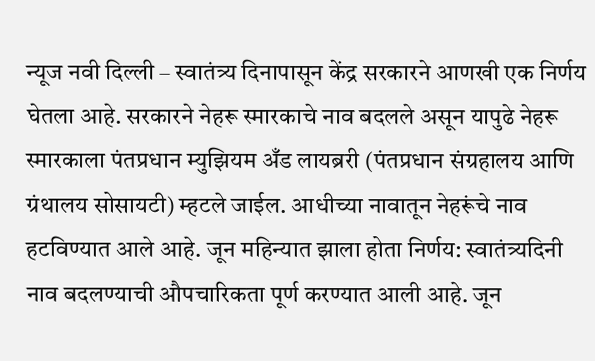न्यूज नवी दिल्ली – स्वातंत्र्य दिनापासून केंद्र सरकारने आणखी एक निर्णय घेतला आहे. सरकारने नेहरू स्मारकाचे नाव बदलले असून यापुढे नेहरू स्मारकाला पंतप्रधान म्युझियम अँड लायब्ररी (पंतप्रधान संग्रहालय आणि ग्रंथालय सोसायटी) म्हटले जाईल. आधीच्या नावातून नेहरूंचे नाव हटविण्यात आले आहे. जून महिन्यात झाला होता निर्णय: स्वातंत्र्यदिनी नाव बदलण्याची औपचारिकता पूर्ण करण्यात आली आहे. जून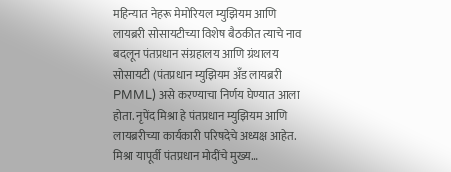महिन्यात नेहरू मेमोरियल म्युझियम आणि लायब्ररी सोसायटीच्या विशेष बैठकीत त्याचे नाव बदलून पंतप्रधान संग्रहालय आणि ग्रंथालय सोसायटी (पंतप्रधान म्युझियम अँड लायब्ररी PMML) असे करण्याचा निर्णय घेण्यात आला होता. नृपेंद मिश्रा हे पंतप्रधान म्युझियम आणि लायब्ररीच्या कार्यकारी परिषदेचे अध्यक्ष आहेत. मिश्रा यापूर्वी पंतप्रधान मोदींचे मुख्य…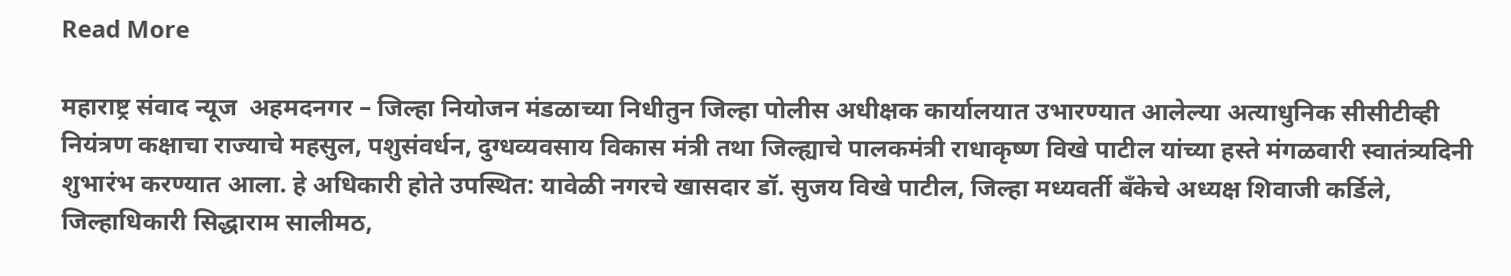Read More

महाराष्ट्र संवाद न्यूज  अहमदनगर – जिल्हा नियोजन मंडळाच्या निधीतुन जिल्हा पोलीस अधीक्षक कार्यालयात उभारण्यात आलेल्या अत्याधुनिक सीसीटीव्ही नियंत्रण कक्षाचा राज्याचे महसुल, पशुसंवर्धन, दुग्धव्यवसाय विकास मंत्री तथा जिल्ह्याचे पालकमंत्री राधाकृष्ण विखे पाटील यांच्या हस्ते मंगळवारी स्वातंत्र्यदिनी शुभारंभ करण्यात आला. हे अधिकारी होते उपस्थित: यावेळी नगरचे खासदार डॉ. सुजय विखे पाटील, जिल्हा मध्यवर्ती बँकेचे अध्यक्ष शिवाजी कर्डिले, जिल्हाधिकारी सिद्धाराम सालीमठ,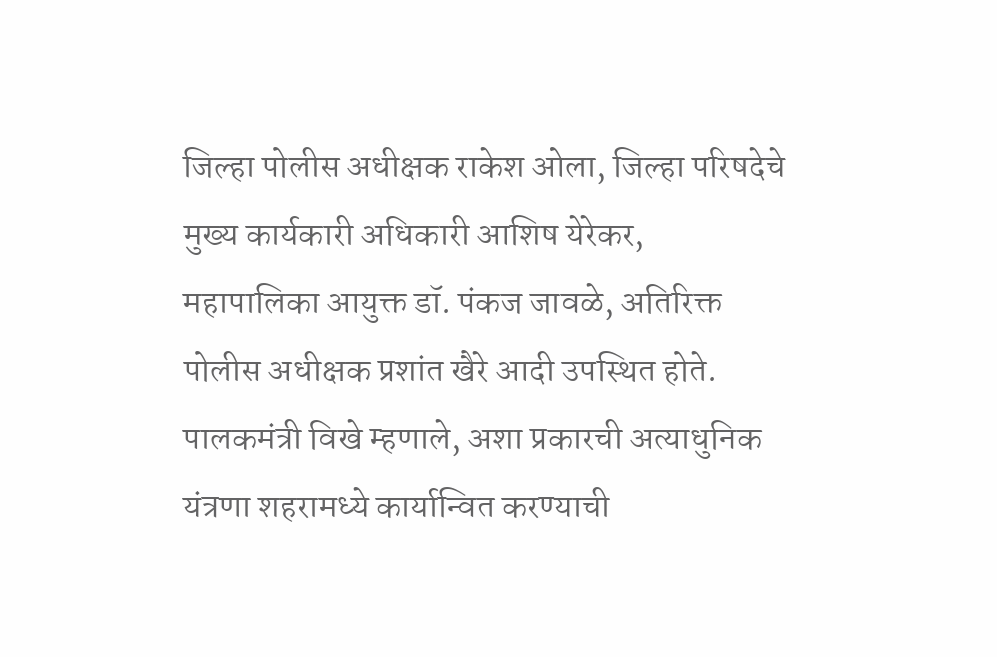जिल्हा पोलीस अधीक्षक राकेश ओला, जिल्हा परिषदेचे मुख्य कार्यकारी अधिकारी आशिष येरेकर, महापालिका आयुक्त डॉ. पंकज जावळे, अतिरिक्त पोलीस अधीक्षक प्रशांत खैरे आदी उपस्थित होते. पालकमंत्री विखे म्हणाले, अशा प्रकारची अत्याधुनिक यंत्रणा शहरामध्ये कार्यान्वित करण्याची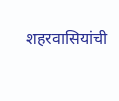शहरवासियांची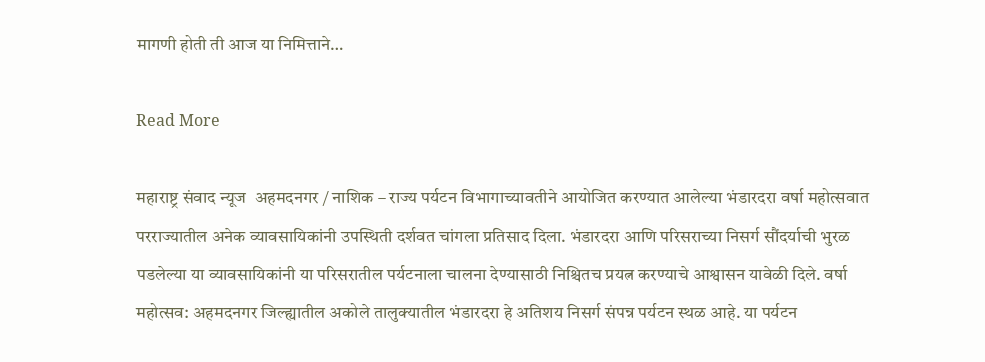मागणी होती ती आज या निमित्ताने…

Read More

महाराष्ट्र संवाद न्यूज  अहमदनगर / नाशिक – राज्य पर्यटन विभागाच्यावतीने आयोजित करण्यात आलेल्या भंडारदरा वर्षा महोत्सवात परराज्यातील अनेक व्यावसायिकांनी उपस्थिती दर्शवत चांगला प्रतिसाद दिला. भंडारदरा आणि परिसराच्या निसर्ग सौंदर्याची भुरळ पडलेल्या या व्यावसायिकांनी या परिसरातील पर्यटनाला चालना देण्यासाठी निश्चितच प्रयत्न करण्याचे आश्वासन यावेळी दिले. वर्षा महोत्सव: अहमदनगर जिल्ह्यातील अकोले तालुक्यातील भंडारदरा हे अतिशय निसर्ग संपन्न पर्यटन स्थळ आहे. या पर्यटन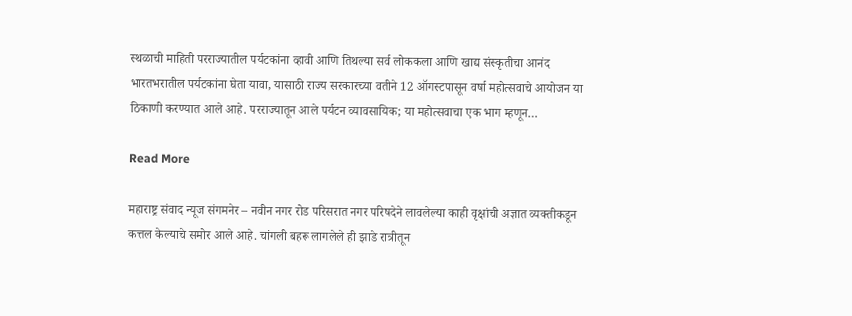स्थळाची माहिती परराज्यातील पर्यटकांना व्हावी आणि तिथल्या सर्व लोककला आणि खाद्य संस्कृतीचा आनंद भारतभरातील पर्यटकांना घेता यावा, यासाठी राज्य सरकारच्या वतीने 12 ऑगस्टपासून वर्षा महोत्सवाचे आयोजन या ठिकाणी करण्यात आले आहे. परराज्यातून आले पर्यटन व्यावसायिक; या महोत्सवाचा एक भाग म्हणून…

Read More

महाराष्ट्र संवाद न्यूज संगमनेर – नवीन नगर रोड परिसरात नगर परिषदेने लावलेल्या काही वृक्षांची अज्ञात व्यक्तीकडून कत्तल केल्याचे समोर आले आहे. चांगली बहरू लागलेले ही झाडे रात्रीतून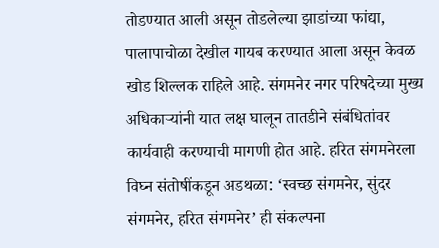तोडण्यात आली असून तोडलेल्या झाडांच्या फांद्या, पालापाचोळा देखील गायब करण्यात आला असून केवळ खोड शिल्लक राहिले आहे. संगमनेर नगर परिषदेच्या मुख्य अधिकाऱ्यांनी यात लक्ष घालून तातडीने संबंधितांवर कार्यवाही करण्याची मागणी होत आहे. हरित संगमनेरला विघ्न संतोषींकडून अडथळा: ‘स्वच्छ संगमनेर, सुंदर संगमनेर, हरित संगमनेर’ ही संकल्पना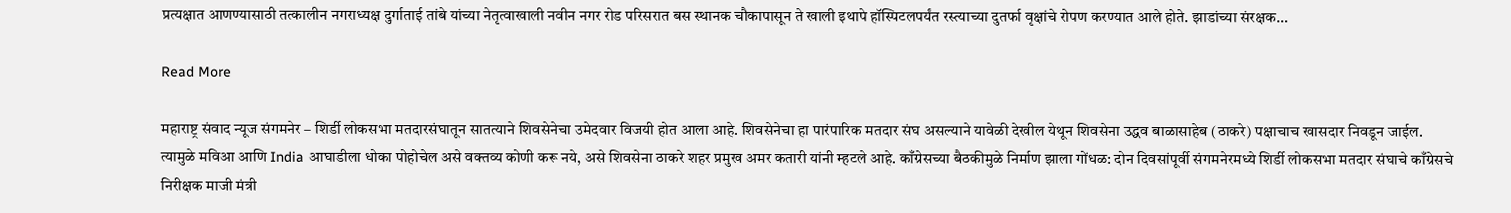प्रत्यक्षात आणण्यासाठी तत्कालीन नगराध्यक्ष दुर्गाताई तांबे यांच्या नेतृत्वाखाली नवीन नगर रोड परिसरात बस स्थानक चौकापासून ते खाली इथापे हॉस्पिटलपर्यंत रस्त्याच्या दुतर्फा वृक्षांचे रोपण करण्यात आले होते. झाडांच्या संरक्षक…

Read More

महाराष्ट्र संवाद न्यूज संगमनेर – शिर्डी लोकसभा मतदारसंघातून सातत्याने शिवसेनेचा उमेदवार विजयी होत आला आहे. शिवसेनेचा हा पारंपारिक मतदार संघ असल्याने यावेळी देखील येथून शिवसेना उद्धव बाळासाहेब (ठाकरे) पक्षाचाच खासदार निवडून जाईल. त्यामुळे मविआ आणि India आघाडीला धोका पोहोचेल असे वक्तव्य कोणी करू नये, असे शिवसेना ठाकरे शहर प्रमुख अमर कतारी यांनी म्हटले आहे. काँग्रेसच्या बैठकीमुळे निर्माण झाला गोंधळ: दोन दिवसांपूर्वी संगमनेरमध्ये शिर्डी लोकसभा मतदार संघाचे काँग्रेसचे निरीक्षक माजी मंत्री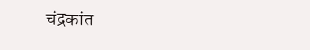चंद्रकांत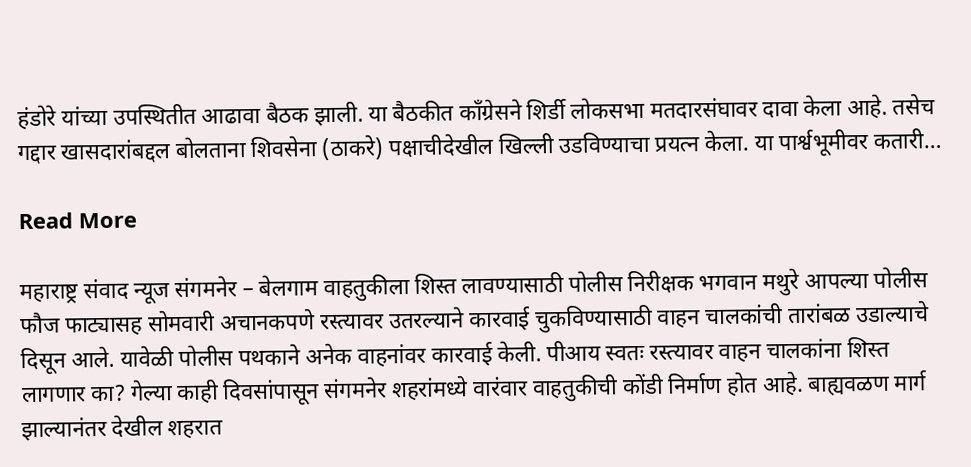हंडोरे यांच्या उपस्थितीत आढावा बैठक झाली. या बैठकीत काँग्रेसने शिर्डी लोकसभा मतदारसंघावर दावा केला आहे. तसेच गद्दार खासदारांबद्दल बोलताना शिवसेना (ठाकरे) पक्षाचीदेखील खिल्ली उडविण्याचा प्रयत्न केला. या पार्श्वभूमीवर कतारी…

Read More

महाराष्ट्र संवाद न्यूज संगमनेर – बेलगाम वाहतुकीला शिस्त लावण्यासाठी पोलीस निरीक्षक भगवान मथुरे आपल्या पोलीस फौज फाट्यासह सोमवारी अचानकपणे रस्त्यावर उतरल्याने कारवाई चुकविण्यासाठी वाहन चालकांची तारांबळ उडाल्याचे दिसून आले. यावेळी पोलीस पथकाने अनेक वाहनांवर कारवाई केली. पीआय स्वतः रस्त्यावर वाहन चालकांना शिस्त लागणार का? गेल्या काही दिवसांपासून संगमनेर शहरांमध्ये वारंवार वाहतुकीची कोंडी निर्माण होत आहे. बाह्यवळण मार्ग झाल्यानंतर देखील शहरात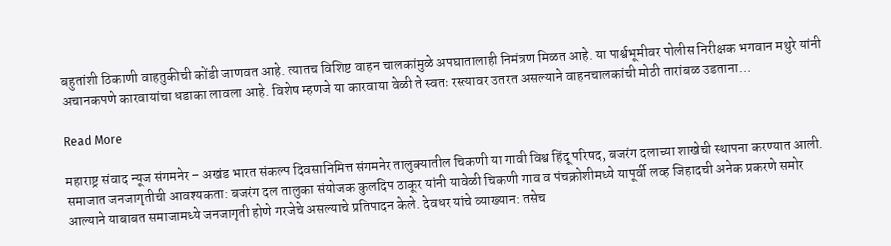बहुतांशी ठिकाणी वाहतुकीची कोंडी जाणवत आहे. त्यातच विशिष्ट वाहन चालकांमुळे अपघातालाही निमंत्रण मिळत आहे. या पार्श्वभूमीवर पोलीस निरीक्षक भगवान मथुरे यांनी अचानकपणे कारवायांचा धडाका लावला आहे. विशेष म्हणजे या कारवाया वेळी ते स्वतः रस्त्यावर उतरत असल्याने वाहनचालकांची मोठी तारांबळ उडताना…

Read More

महाराष्ट्र संवाद न्यूज संगमनेर – अखंड भारत संकल्प दिवसानिमित्त संगमनेर तालुक्यातील चिकणी या गावी विश्व हिंदू परिषद, बजरंग दलाच्या शाखेची स्थापना करण्यात आली. समाजात जनजागृतीची आवश्यकता: बजरंग दल तालुका संयोजक कुलदिप ठाकूर यांनी यावेळी चिकणी गाव व पंचक्रोशीमध्ये यापूर्वी लव्ह जिहादची अनेक प्रकरणे समोर आल्याने याबाबत समाजामध्ये जनजागृती होणे गरजेचे असल्याचे प्रतिपादन केले. देवधर यांचे व्याख्यान: तसेच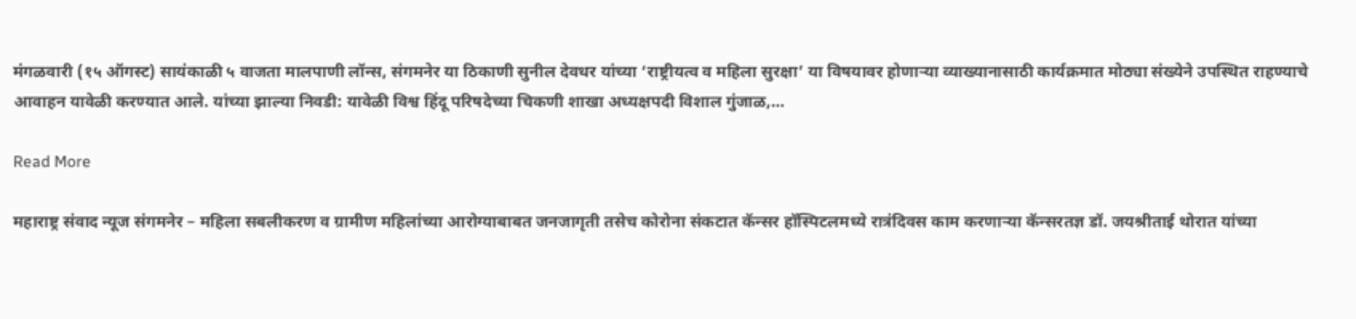मंगळवारी (१५ ऑगस्ट) सायंकाळी ५ वाजता मालपाणी लॉन्स, संगमनेर या ठिकाणी सुनील देवधर यांच्या ‘राष्ट्रीयत्व व महिला सुरक्षा’ या विषयावर होणाऱ्या व्याख्यानासाठी कार्यक्रमात मोठ्या संख्येने उपस्थित राहण्याचे आवाहन यावेळी करण्यात आले. यांच्या झाल्या निवडी: यावेळी विश्व हिंदू परिषदेच्या चिकणी शाखा अध्यक्षपदी विशाल गुंजाळ,…

Read More

महाराष्ट्र संवाद न्यूज संगमनेर – महिला सबलीकरण व ग्रामीण महिलांच्या आरोग्याबाबत जनजागृती तसेच कोरोना संकटात कॅन्सर हॉस्पिटलमध्ये रात्रंदिवस काम करणाऱ्या कॅन्सरतज्ञ डॉ. जयश्रीताई थोरात यांच्या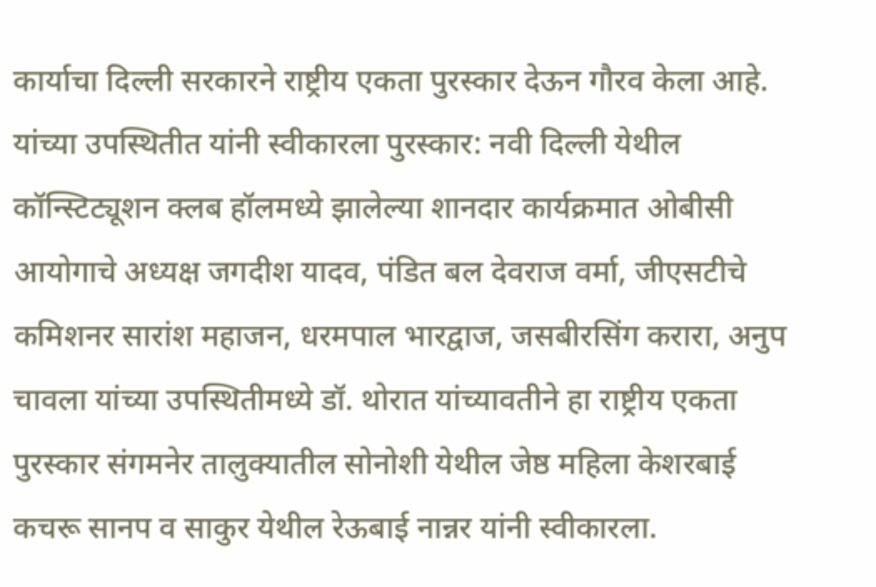कार्याचा दिल्ली सरकारने राष्ट्रीय एकता पुरस्कार देऊन गौरव केला आहे. यांच्या उपस्थितीत यांनी स्वीकारला पुरस्कार: नवी दिल्ली येथील कॉन्स्टिट्यूशन क्लब हॉलमध्ये झालेल्या शानदार कार्यक्रमात ओबीसी आयोगाचे अध्यक्ष जगदीश यादव, पंडित बल देवराज वर्मा, जीएसटीचे कमिशनर सारांश महाजन, धरमपाल भारद्वाज, जसबीरसिंग करारा, अनुप चावला यांच्या उपस्थितीमध्ये डॉ. थोरात यांच्यावतीने हा राष्ट्रीय एकता पुरस्कार संगमनेर तालुक्यातील सोनोशी येथील जेष्ठ महिला केशरबाई कचरू सानप व साकुर येथील रेऊबाई नान्नर यांनी स्वीकारला.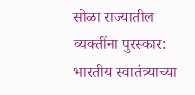सोळा राज्यातील व्यक्तींना पुरस्कार: भारतीय स्वातंत्र्याच्या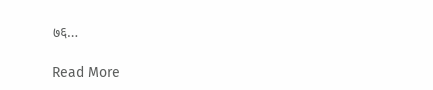७६…

Read More